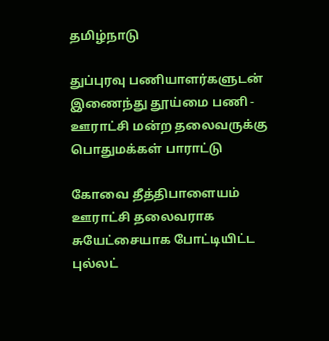தமிழ்நாடு

துப்புரவு பணியாளர்களுடன் இணைந்து தூய்மை பணி - ஊராட்சி மன்ற தலைவருக்கு பொதுமக்கள் பாராட்டு

கோவை தீத்திபாளையம் ஊராட்சி தலைவராக சுயேட்சையாக போட்டியிட்ட புல்லட்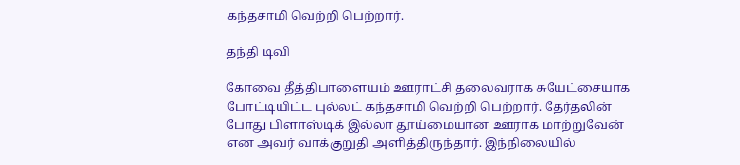கந்தசாமி வெற்றி பெற்றார்.

தந்தி டிவி

கோவை தீத்திபாளையம் ஊராட்சி தலைவராக சுயேட்சையாக போட்டியிட்ட புல்லட் கந்தசாமி வெற்றி பெற்றார். தேர்தலின் போது பிளாஸ்டிக் இல்லா தூய்மையான ஊராக மாற்றுவேன் என அவர் வாக்குறுதி அளித்திருந்தார். இந்நிலையில்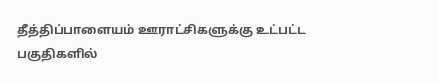தீத்திப்பாளையம் ஊராட்சிகளுக்கு உட்பட்ட பகுதிகளில்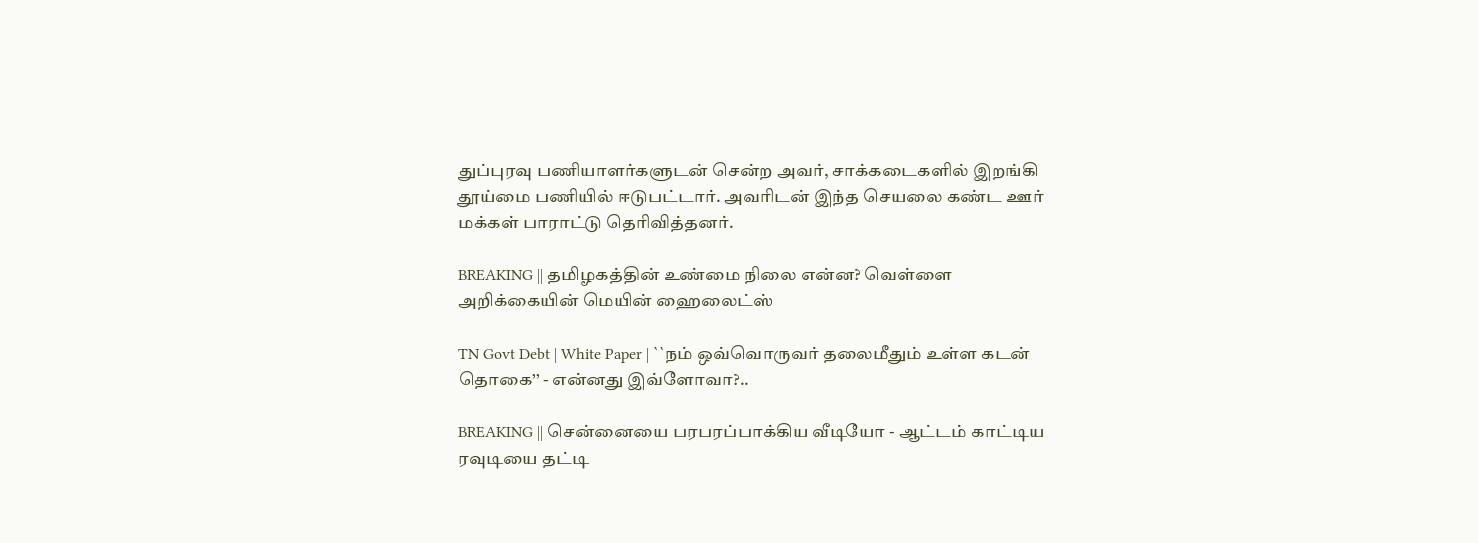துப்புரவு பணியாளர்களுடன் சென்ற அவர், சாக்கடைகளில் இறங்கி தூய்மை பணியில் ஈடுபட்டார். அவரிடன் இந்த செயலை கண்ட ஊர் மக்கள் பாராட்டு தெரிவித்தனர்.

BREAKING || தமிழகத்தின் உண்மை நிலை என்ன? வெள்ளை அறிக்கையின் மெயின் ஹைலைட்ஸ்

TN Govt Debt | White Paper | ``நம் ஒவ்வொருவர் தலைமீதும் உள்ள கடன் தொகை’’ - என்னது இவ்ளோவா?..

BREAKING || சென்னையை பரபரப்பாக்கிய வீடியோ - ஆட்டம் காட்டிய ரவுடியை தட்டி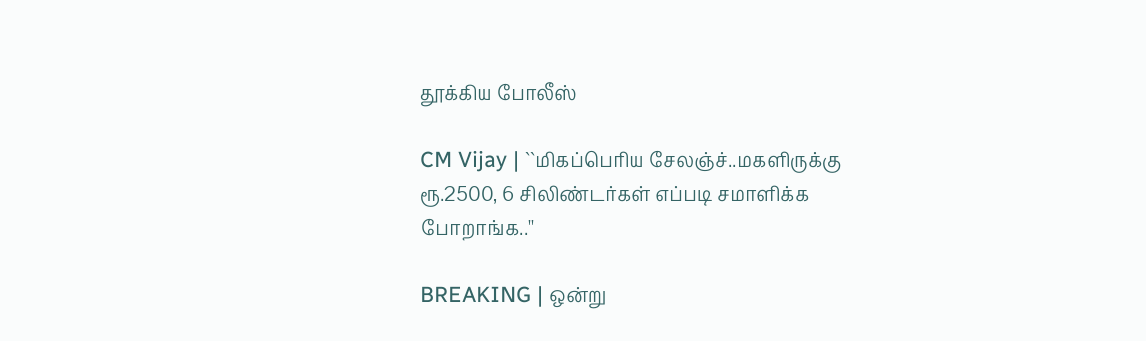தூக்கிய போலீஸ்

CM Vijay | ``மிகப்பெரிய சேலஞ்ச்..மகளிருக்கு ரூ.2500, 6 சிலிண்டர்கள் எப்படி சமாளிக்க போறாங்க..''

BREAKING | ஒன்று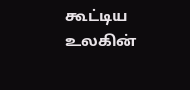கூட்டிய உலகின்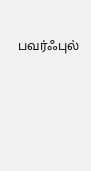பவர்ஃபுல்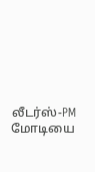லீடர்ஸ்-PM மோடியை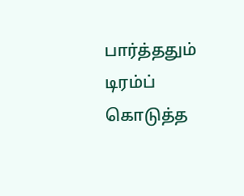பார்த்ததும் டிரம்ப் கொடுத்த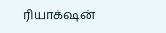ரியாக்‌ஷன்